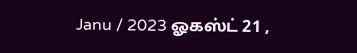Janu / 2023 ஓகஸ்ட் 21 ,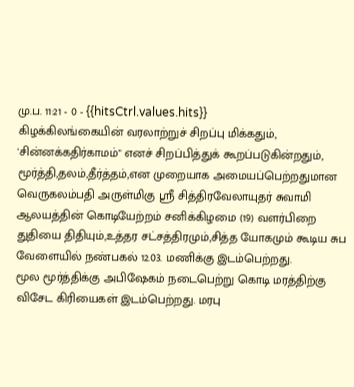மு.ப. 11:21 - 0 - {{hitsCtrl.values.hits}}
கிழக்கிலங்கையின் வரலாற்றுச் சிறப்பு மிக்கதும், 'சின்னக்கதிர்காமம்" எனச் சிறப்பித்துக் கூறப்படுகின்றதும், மூர்த்தி,தலம்,தீர்த்தம்,என முறையாக அமையப்பெற்றதுமான வெருகலம்பதி அருள்மிகு ஸ்ரீ சித்திரவேலாயுதர் சுவாமி ஆலயத்தின் கொடியேற்றம் சனிக்கிழமை (19) வளர்பிறை துதியை திதியும்,உத்தர சட்சத்திரமும்,சித்த யோகமும் கூடிய சுப வேளையில் நண்பகல் 12.03. மணிக்கு இடம்பெற்றது.
மூல மூர்த்திக்கு அபிஷேகம் நடைபெற்று கொடி மரத்திற்கு விசேட கிரியைகள் இடம்பெற்றது. மரபு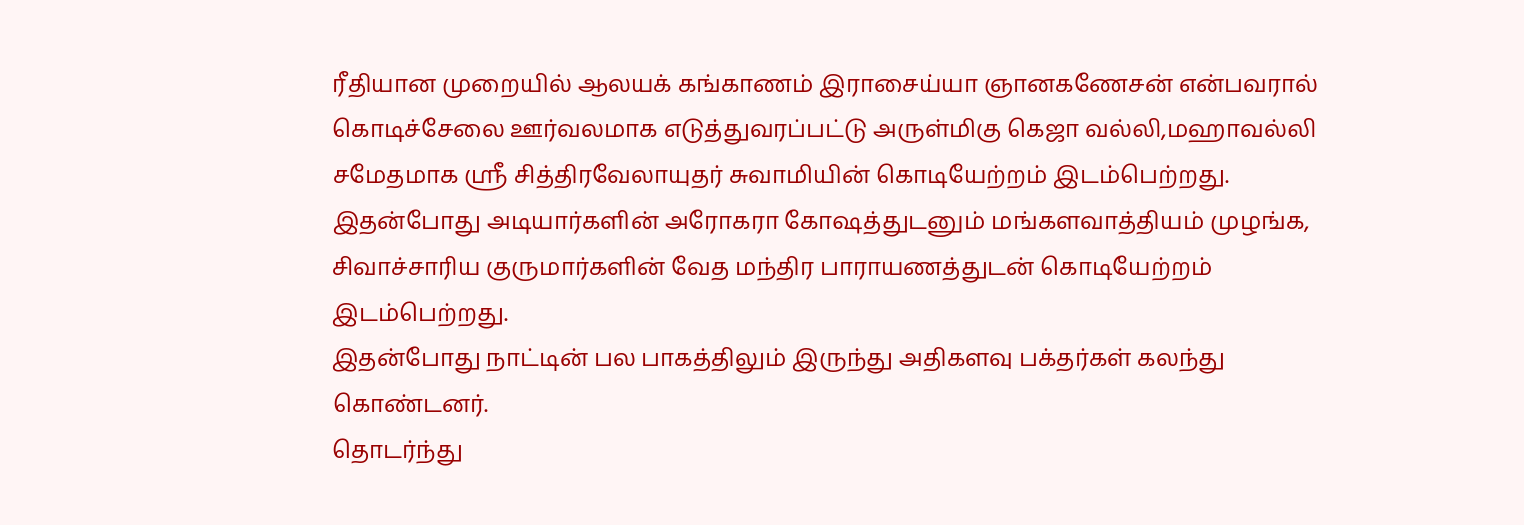ரீதியான முறையில் ஆலயக் கங்காணம் இராசைய்யா ஞானகணேசன் என்பவரால் கொடிச்சேலை ஊர்வலமாக எடுத்துவரப்பட்டு அருள்மிகு கெஜா வல்லி,மஹாவல்லி சமேதமாக ஸ்ரீ சித்திரவேலாயுதர் சுவாமியின் கொடியேற்றம் இடம்பெற்றது.
இதன்போது அடியார்களின் அரோகரா கோஷத்துடனும் மங்களவாத்தியம் முழங்க, சிவாச்சாரிய குருமார்களின் வேத மந்திர பாராயணத்துடன் கொடியேற்றம் இடம்பெற்றது.
இதன்போது நாட்டின் பல பாகத்திலும் இருந்து அதிகளவு பக்தர்கள் கலந்து கொண்டனர்.
தொடர்ந்து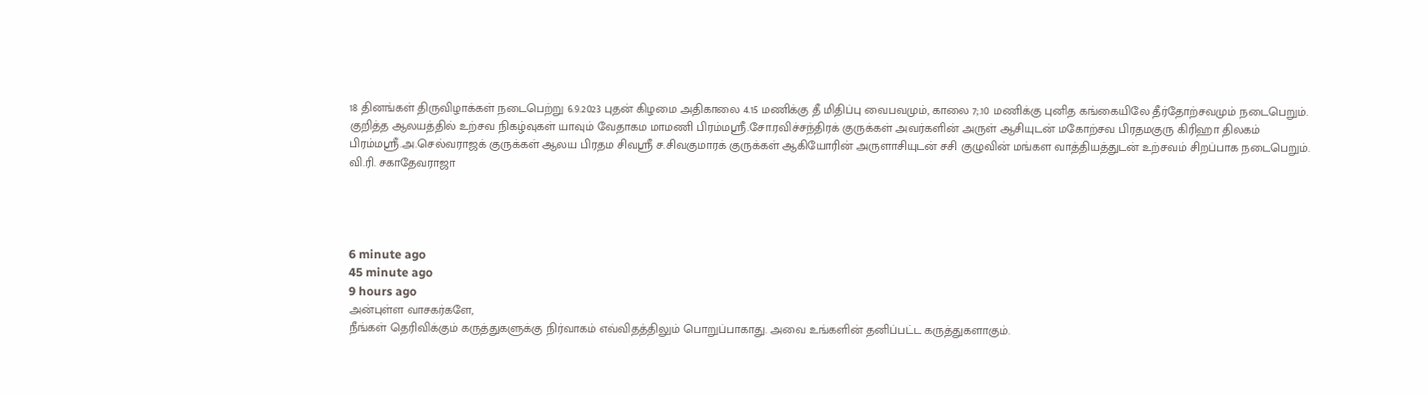18 தினங்கள் திருவிழாக்கள் நடைபெற்று 6.9.2023 புதன் கிழமை அதிகாலை 4.15 மணிக்கு தீ மிதிப்பு வைபவமும், காலை 7;.10 மணிக்கு புனித கங்கையிலே தீர்தோற்சவமும் நடைபெறும்.
குறித்த ஆலயத்தில் உற்சவ நிகழ்வுகள் யாவும் வேதாகம மாமணி பிரம்மஸ்ரீ.சோ.ரவிச்சந்திரக் குருக்கள் அவர்களின் அருள் ஆசியுடன் மகோற்சவ பிரதமகுரு கிரிஹா திலகம் பிரம்மஸ்ரீ.அ.செல்வராஜக் குருக்கள் ஆலய பிரதம சிவஸ்ரீ ச.சிவகுமாரக் குருக்கள் ஆகியோரின் அருளாசியுடன் சசி குழுவின் மங்கள வாத்தியத்துடன் உற்சவம் சிறப்பாக நடைபெறும்.
வி.ரி. சகாதேவராஜா




6 minute ago
45 minute ago
9 hours ago
அன்புள்ள வாசகர்களே,
நீங்கள் தெரிவிக்கும் கருத்துகளுக்கு நிர்வாகம் எவ்விதத்திலும் பொறுப்பாகாது. அவை உங்களின் தனிப்பட்ட கருத்துகளாகும்.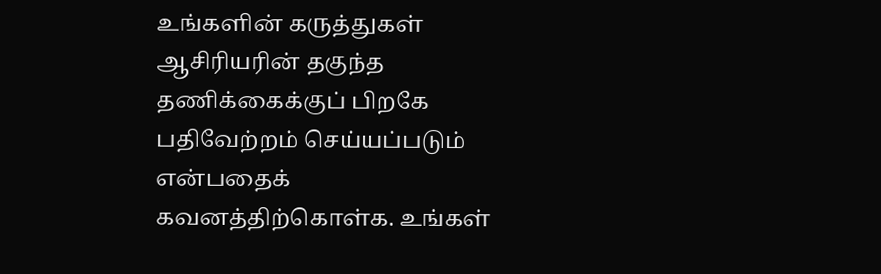உங்களின் கருத்துகள் ஆசிரியரின் தகுந்த தணிக்கைக்குப் பிறகே பதிவேற்றம் செய்யப்படும் என்பதைக் கவனத்திற்கொள்க. உங்கள்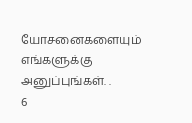யோசனைகளையும் எங்களுக்கு அனுப்புங்கள். .
6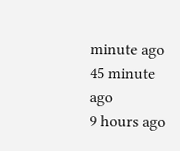minute ago
45 minute ago
9 hours ago